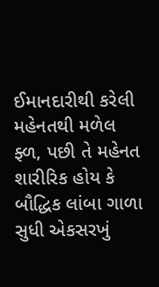ઈમાનદારીથી કરેલી મહેનતથી મળેલ ફ્ળ, પછી તે મહેનત શારીરિક હોય કે બૌદ્ધિક લાંબા ગાળા સુધી એકસરખું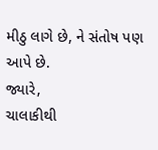મીઠુ લાગે છે, ને સંતોષ પણ આપે છે.
જ્યારે,
ચાલાકીથી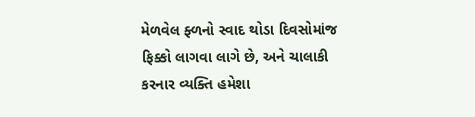મેળવેલ ફ્ળનો સ્વાદ થોડા દિવસોમાંજ ફિક્કો લાગવા લાગે છે, અને ચાલાકી કરનાર વ્યક્તિ હમેશા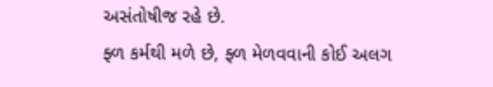અસંતોષીજ રહે છે.
ફ્ળ કર્મથી મળે છે, ફ્ળ મેળવવાની કોઈ અલગ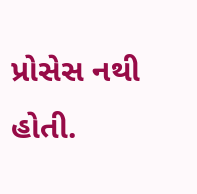પ્રોસેસ નથી હોતી.